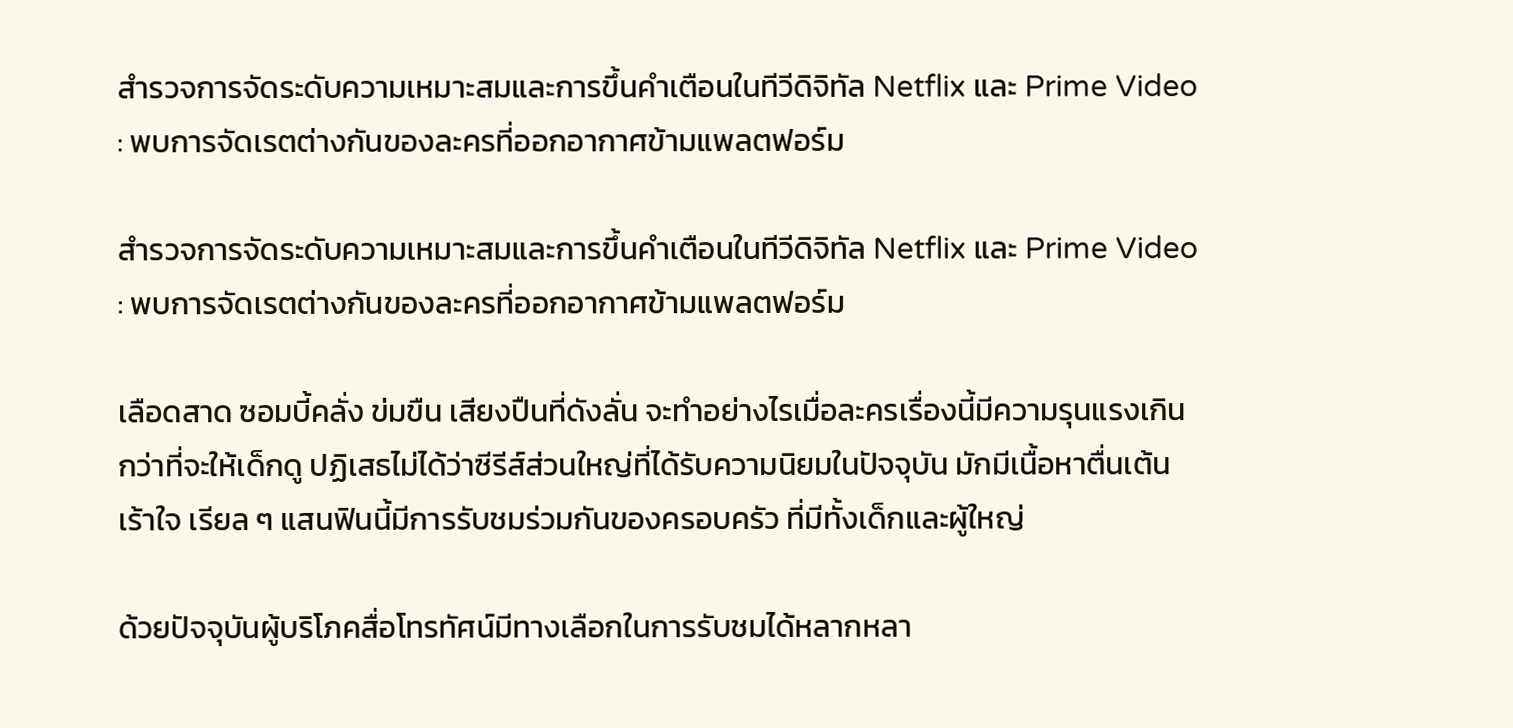สำรวจการจัดระดับความเหมาะสมและการขึ้นคำเตือนในทีวีดิจิทัล Netflix และ Prime Video : พบการจัดเรตต่างกันของละครที่ออกอากาศข้ามแพลตฟอร์ม

สำรวจการจัดระดับความเหมาะสมและการขึ้นคำเตือนในทีวีดิจิทัล Netflix และ Prime Video : พบการจัดเรตต่างกันของละครที่ออกอากาศข้ามแพลตฟอร์ม

เลือดสาด ซอมบี้คลั่ง ข่มขืน เสียงปืนที่ดังลั่น จะทำอย่างไรเมื่อละครเรื่องนี้มีความรุนแรงเกินกว่าที่จะให้เด็กดู ปฏิเสธไม่ได้ว่าซีรีส์ส่วนใหญ่ที่ได้รับความนิยมในปัจจุบัน มักมีเนื้อหาตื่นเต้น เร้าใจ เรียล ๆ แสนฟินนี้มีการรับชมร่วมกันของครอบครัว ที่มีทั้งเด็กและผู้ใหญ่

ด้วยปัจจุบันผู้บริโภคสื่อโทรทัศน์มีทางเลือกในการรับชมได้หลากหลา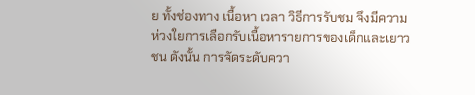ย ทั้งช่องทาง เนื้อหา เวลา วิธีการรับชม จึงมีความห่วงใยการเลือกรับเนื้อหารายการของเด็กและเยาวชน ดังนั้น การจัดระดับควา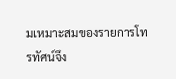มเหมาะสมของรายการโทรทัศน์จึง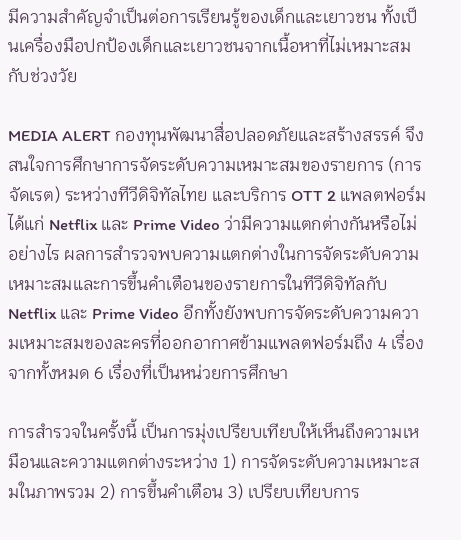มีความสำคัญจำเป็นต่อการเรียนรู้ของเด็กและเยาวชน ทั้งเป็นเครื่องมือปกป้องเด็กและเยาวชนจากเนื้อหาที่ไม่เหมาะสมกับช่วงวัย

MEDIA ALERT กองทุนพัฒนาสื่อปลอดภัยและสร้างสรรค์ จึงสนใจการศึกษาการจัดระดับความเหมาะสมของรายการ (การจัดเรต) ระหว่างทีวีดิจิทัลไทย และบริการ OTT 2 แพลตฟอร์ม ได้แก่ Netflix และ Prime Video ว่ามีความแตกต่างกันหรือไม่อย่างไร ผลการสำรวจพบความแตกต่างในการจัดระดับความเหมาะสมและการขึ้นคำเตือนของรายการในทีวีดิจิทัลกับ Netflix และ Prime Video อีกทั้งยังพบการจัดระดับความความเหมาะสมของละครที่ออกอากาศข้ามแพลตฟอร์มถึง 4 เรื่องจากทั้งหมด 6 เรื่องที่เป็นหน่วยการศึกษา

การสำรวจในครั้งนี้ เป็นการมุ่งเปรียบเทียบให้เห็นถึงความเหมือนและความแตกต่างระหว่าง 1) การจัดระดับความเหมาะสมในภาพรวม 2) การขึ้นคำเตือน 3) เปรียบเทียบการ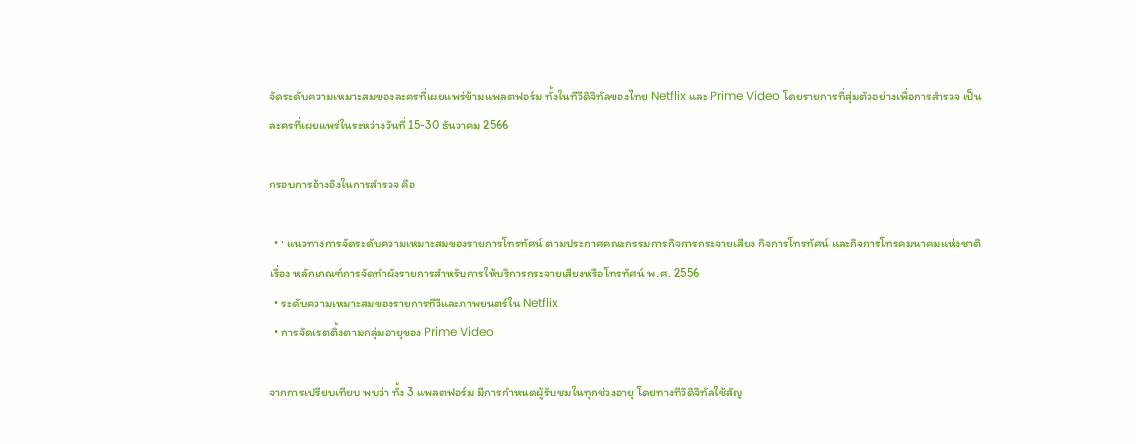จัดระดับความเหมาะสมของละครที่เผยแพร่ข้ามแพลตฟอร์ม ทั้งในทีวีดิจิทัลของไทย Netflix และ Prime Video โดยรายการที่สุ่มตัวอย่างเพื่อการสำรวจ เป็นละครที่เผยแพร่ในระหว่างวันที่ 15-30 ธันวาคม 2566

กรอบการอ้างอิงในการสำรวจ คือ

  • · แนวทางการจัดระดับความเหมาะสมของรายการโทรทัศน์ ตามประกาศคณะกรรมการกิจการกระจายเสียง กิจการโทรทัศน์ และกิจการโทรคมนาคมแห่งชาติ เรื่อง หลักเกณฑ์การจัดทำผังรายการสำหรับการให้บริการกระจายเสียงหรือโทรทัศน์ พ.ศ. 2556
  • ระดับความเหมาะสมของรายการทีวีและภาพยนตร์ใน Netflix
  • การจัดเรตติ้งตามกลุ่มอายุของ Prime Video

จากการเปรียบเทียบ พบว่า ทั้ง 3 แพลตฟอร์ม มีการกำหนดผู้รับชมในทุกช่วงอายุ โดยทางทีวิดิจิทัลใช้สัญ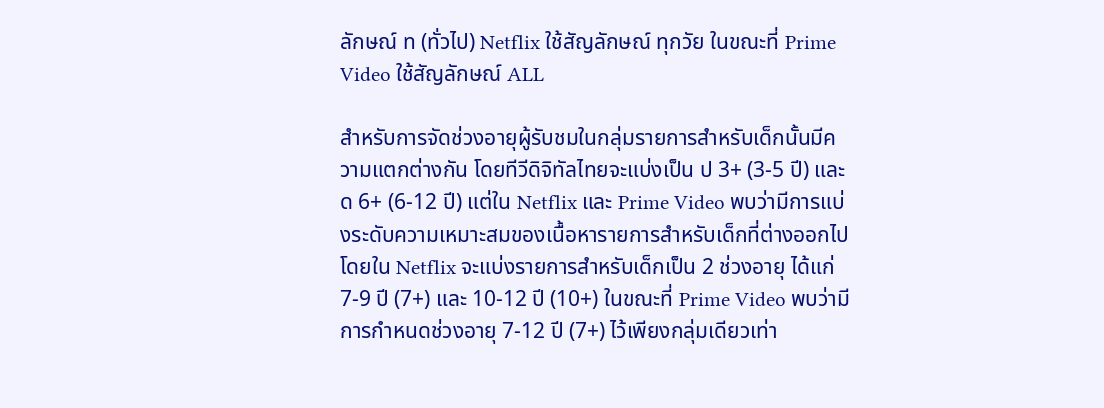ลักษณ์ ท (ทั่วไป) Netflix ใช้สัญลักษณ์ ทุกวัย ในขณะที่ Prime Video ใช้สัญลักษณ์ ALL

สำหรับการจัดช่วงอายุผู้รับชมในกลุ่มรายการสำหรับเด็กนั้นมีความแตกต่างกัน โดยทีวีดิจิทัลไทยจะแบ่งเป็น ป 3+ (3-5 ปี) และ ด 6+ (6-12 ปี) แต่ใน Netflix และ Prime Video พบว่ามีการแบ่งระดับความเหมาะสมของเนื้อหารายการสำหรับเด็กที่ต่างออกไป โดยใน Netflix จะแบ่งรายการสำหรับเด็กเป็น 2 ช่วงอายุ ได้แก่ 7-9 ปี (7+) และ 10-12 ปี (10+) ในขณะที่ Prime Video พบว่ามีการกำหนดช่วงอายุ 7-12 ปี (7+) ไว้เพียงกลุ่มเดียวเท่า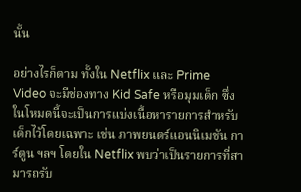นั้น

อย่างไรก็ตาม ทั้งใน Netflix และ Prime Video จะมีช่องทาง Kid Safe หรือมุมเด็ก ซึ่งในโหมดนี้จะเป็นการแบ่งเนื้อหารายการสำหรับเด็กไว้โดยเฉพาะ เช่น ภาพยนตร์แอนนิเมชัน การ์ตูน ฯลฯ โดยใน Netflix พบว่าเป็นรายการที่สามารถรับ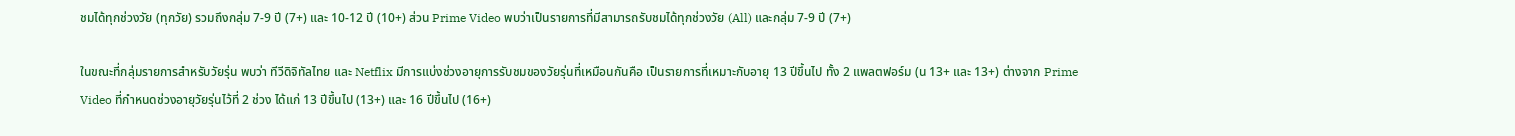ชมได้ทุกช่วงวัย (ทุกวัย) รวมถึงกลุ่ม 7-9 ปี (7+) และ 10-12 ปี (10+) ส่วน Prime Video พบว่าเป็นรายการที่มีสามารถรับชมได้ทุกช่วงวัย (All) และกลุ่ม 7-9 ปี (7+)

ในขณะที่กลุ่มรายการสำหรับวัยรุ่น พบว่า ทีวีดิจิทัลไทย และ Netflix มีการแบ่งช่วงอายุการรับชมของวัยรุ่นที่เหมือนกันคือ เป็นรายการที่เหมาะกับอายุ 13 ปีขึ้นไป ทั้ง 2 แพลตฟอร์ม (น 13+ และ 13+) ต่างจาก Prime Video ที่กำหนดช่วงอายุวัยรุ่นไว้ที่ 2 ช่วง ได้แก่ 13 ปีขึ้นไป (13+) และ 16 ปีขึ้นไป (16+)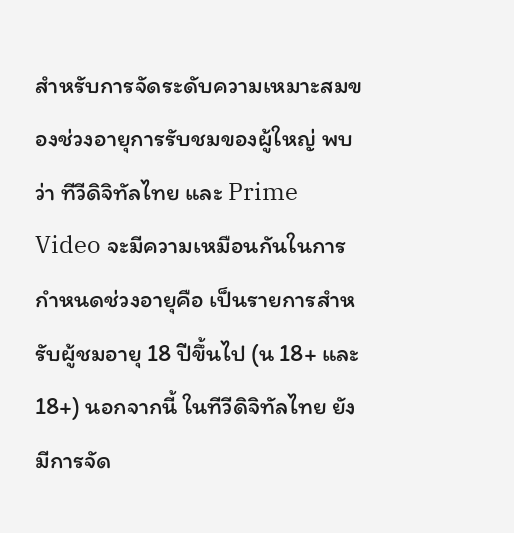สำหรับการจัดระดับความเหมาะสมของช่วงอายุการรับชมของผู้ใหญ่ พบว่า ทีวีดิจิทัลไทย และ Prime Video จะมีความเหมือนกันในการกำหนดช่วงอายุคือ เป็นรายการสำหรับผู้ชมอายุ 18 ปีขึ้นไป (น 18+ และ 18+) นอกจากนี้ ในทีวีดิจิทัลไทย ยังมีการจัด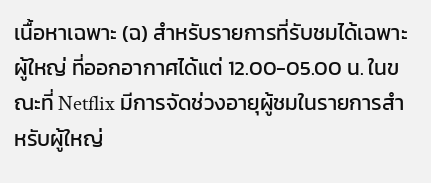เนื้อหาเฉพาะ (ฉ) สำหรับรายการที่รับชมได้เฉพาะผู้ใหญ่ ที่ออกอากาศได้แต่ 12.00-05.00 น. ในขณะที่ Netflix มีการจัดช่วงอายุผู้ชมในรายการสำหรับผู้ใหญ่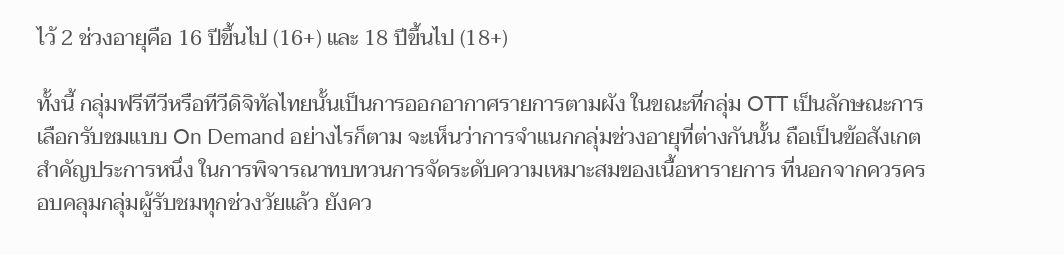ไว้ 2 ช่วงอายุคือ 16 ปีขึ้นไป (16+) และ 18 ปีขึ้นไป (18+)

ทั้งนี้ กลุ่มฟรีทีวีหรือทีวีดิจิทัลไทยนั้นเป็นการออกอากาศรายการตามผัง ในขณะที่กลุ่ม OTT เป็นลักษณะการเลือกรับชมแบบ On Demand อย่างไรก็ตาม จะเห็นว่าการจำแนกกลุ่มช่วงอายุที่ต่างกันนั้น ถือเป็นข้อสังเกตสำคัญประการหนึ่ง ในการพิจารณาทบทวนการจัดระดับความเหมาะสมของเนื้อหารายการ ที่นอกจากควรครอบคลุมกลุ่มผู้รับชมทุกช่วงวัยแล้ว ยังคว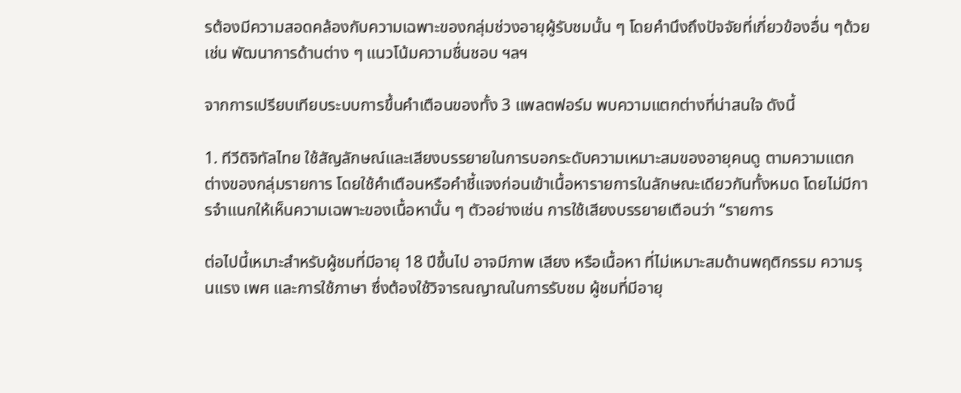รต้องมีความสอดคล้องกับความเฉพาะของกลุ่มช่วงอายุผู้รับชมนั้น ๆ โดยคำนึงถึงปัจจัยที่เกี่ยวข้องอื่น ๆด้วย เช่น พัฒนาการด้านต่าง ๆ แนวโน้มความชื่นชอบ ฯลฯ

จากการเปรียบเทียบระบบการขึ้นคำเตือนของทั้ง 3 แพลตฟอร์ม พบความแตกต่างที่น่าสนใจ ดังนี้

1. ทีวีดิจิทัลไทย ใช้สัญลักษณ์และเสียงบรรยายในการบอกระดับความเหมาะสมของอายุคนดู ตามความแตกต่างของกลุ่มรายการ โดยใช้คำเตือนหรือคำชี้แจงก่อนเข้าเนื้อหารายการในลักษณะเดียวกันทั้งหมด โดยไม่มีการจำแนกให้เห็นความเฉพาะของเนื้อหานั้น ๆ ตัวอย่างเช่น การใช้เสียงบรรยายเตือนว่า “รายการ

ต่อไปนี้เหมาะสำหรับผู้ชมที่มีอายุ 18 ปีขึ้นไป อาจมีภาพ เสียง หรือเนื้อหา ที่ไม่เหมาะสมด้านพฤติกรรม ความรุนแรง เพศ และการใช้ภาษา ซึ่งต้องใช้วิจารณญาณในการรับชม ผู้ชมที่มีอายุ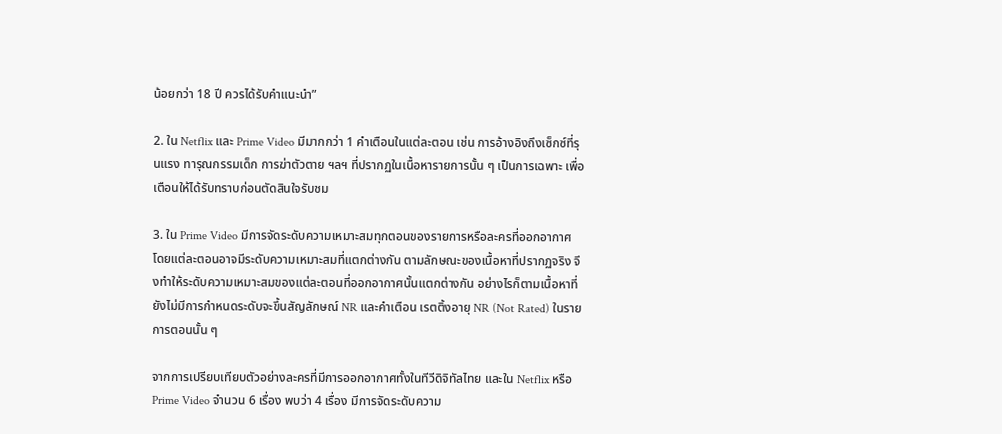น้อยกว่า 18 ปี ควรได้รับคำแนะนำ”

2. ใน Netflix และ Prime Video มีมากกว่า 1 คำเตือนในแต่ละตอน เช่น การอ้างอิงถึงเซ็กซ์ที่รุนแรง ทารุณกรรมเด็ก การฆ่าตัวตาย ฯลฯ ที่ปรากฏในเนื้อหารายการนั้น ๆ เป็นการเฉพาะ เพื่อเตือนให้ได้รับทราบก่อนตัดสินใจรับชม

3. ใน Prime Video มีการจัดระดับความเหมาะสมทุกตอนของรายการหรือละครที่ออกอากาศ โดยแต่ละตอนอาจมีระดับความเหมาะสมที่แตกต่างกัน ตามลักษณะของเนื้อหาที่ปรากฏจริง จึงทำให้ระดับความเหมาะสมของแต่ละตอนที่ออกอากาศนั้นแตกต่างกัน อย่างไรก็ตามเนื้อหาที่ยังไม่มีการกำหนดระดับจะขึ้นสัญลักษณ์ NR และคำเตือน เรตติ้งอายุ NR (Not Rated) ในรายการตอนนั้น ๆ

จากการเปรียบเทียบตัวอย่างละครที่มีการออกอากาศทั้งในทีวีดิจิทัลไทย และใน Netflix หรือ Prime Video จำนวน 6 เรื่อง พบว่า 4 เรื่อง มีการจัดระดับความ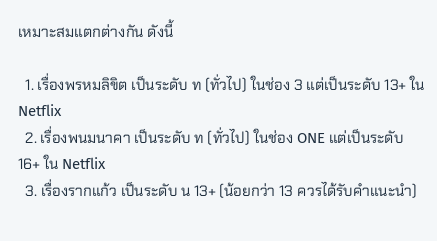เหมาะสมแตกต่างกัน ดังนี้

  1. เรื่องพรหมลิขิต เป็นระดับ ท (ทั่วไป) ในช่อง 3 แต่เป็นระดับ 13+ ใน Netflix
  2. เรื่องพนมนาคา เป็นระดับ ท (ทั่วไป) ในช่อง ONE แต่เป็นระดับ 16+ ใน Netflix
  3. เรื่องรากแก้ว เป็นระดับ น 13+ (น้อยกว่า 13 ควรได้รับคำแนะนำ)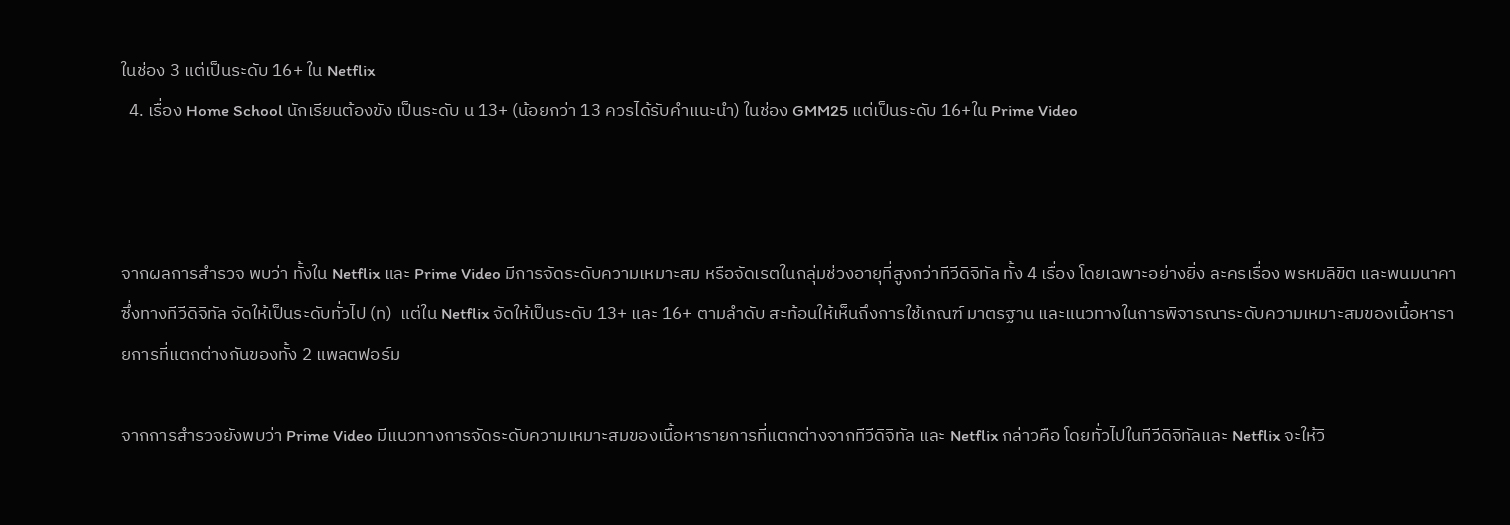ในช่อง 3 แต่เป็นระดับ 16+ ใน Netflix
  4. เรื่อง Home School นักเรียนต้องขัง เป็นระดับ น 13+ (น้อยกว่า 13 ควรได้รับคำแนะนำ) ในช่อง GMM25 แต่เป็นระดับ 16+ใน Prime Video



จากผลการสำรวจ พบว่า ทั้งใน Netflix และ Prime Video มีการจัดระดับความเหมาะสม หรือจัดเรตในกลุ่มช่วงอายุที่สูงกว่าทีวีดิจิทัล ทั้ง 4 เรื่อง โดยเฉพาะอย่างยิ่ง ละครเรื่อง พรหมลิขิต และพนมนาคา ซึ่งทางทีวีดิจิทัล จัดให้เป็นระดับทั่วไป (ท)  แต่ใน Netflix จัดให้เป็นระดับ 13+ และ 16+ ตามลำดับ สะท้อนให้เห็นถึงการใช้เกณฑ์ มาตรฐาน และแนวทางในการพิจารณาระดับความเหมาะสมของเนื้อหารายการที่แตกต่างกันของทั้ง 2 แพลตฟอร์ม

จากการสำรวจยังพบว่า Prime Video มีแนวทางการจัดระดับความเหมาะสมของเนื้อหารายการที่แตกต่างจากทีวีดิจิทัล และ Netflix กล่าวคือ โดยทั่วไปในทีวีดิจิทัลและ Netflix จะให้วิ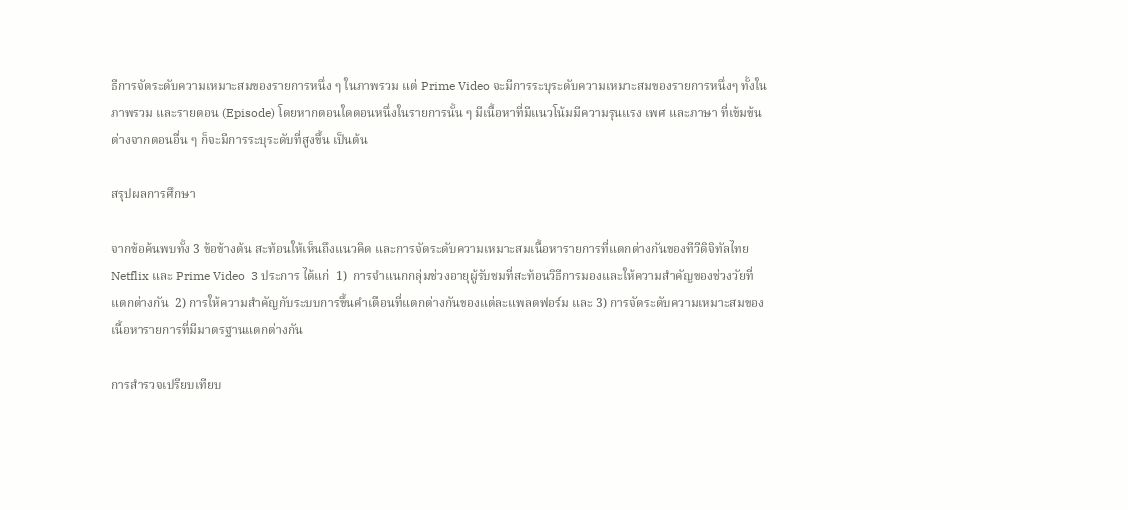ธีการจัดระดับความเหมาะสมของรายการหนึ่ง ๆ ในภาพรวม แต่ Prime Video จะมีการระบุระดับความเหมาะสมของรายการหนึ่งๆ ทั้งในภาพรวม และรายตอน (Episode) โดยหากตอนใดตอนหนึ่งในรายการนั้น ๆ มีเนื้อหาที่มีแนวโน้มมีความรุนแรง เพศ และภาษา ที่เข้มข้นต่างจากตอนอื่น ๆ ก็จะมีการระบุระดับที่สูงขึ้น เป็นต้น

สรุปผลการศึกษา

จากข้อค้นพบทั้ง 3 ข้อข้างต้น สะท้อนให้เห็นถึงแนวคิด และการจัดระดับความเหมาะสมเนื้อหารายการที่แตกต่างกันของทีวีดิจิทัลไทย Netflix และ Prime Video  3 ประการ ได้แก่  1)  การจำแนกกลุ่มช่วงอายุผู้รับชมที่สะท้อนวิธีการมองและให้ความสำคัญของช่วงวัยที่แตกต่างกัน  2) การให้ความสำคัญกับระบบการขึ้นคำเตือนที่แตกต่างกันของแต่ละแพลตฟอร์ม และ 3) การจัดระดับความเหมาะสมของเนื้อหารายการที่มีมาตรฐานแตกต่างกัน

การสำรวจเปรียบเทียบ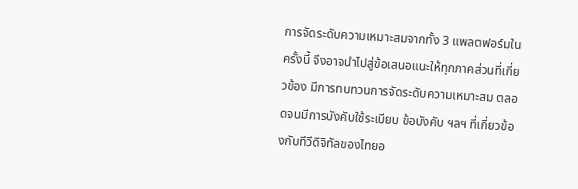การจัดระดับความเหมาะสมจากทั้ง 3 แพลตฟอร์มในครั้งนี้ จึงอาจนำไปสู่ข้อเสนอแนะให้ทุกภาคส่วนที่เกี่ยวข้อง มีการทบทวนการจัดระดับความเหมาะสม ตลอดจนมีการบังคับใช้ระเบียบ ข้อบังคับ ฯลฯ ที่เกี่ยวข้องกับทีวีดิจิทัลของไทยอ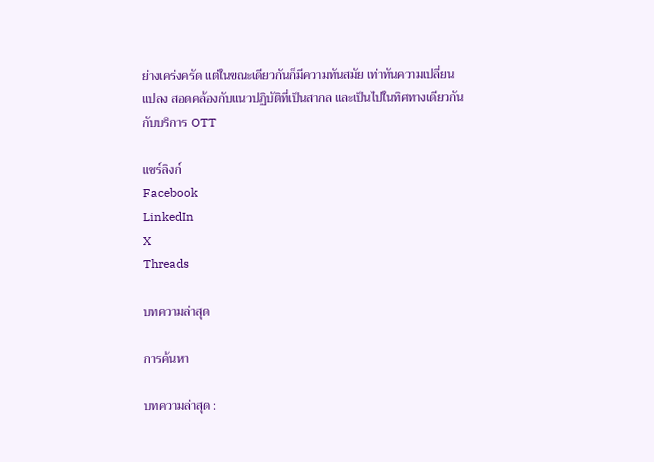ย่างเคร่งครัด แต่ในขณะเดียวกันก็มีความทันสมัย เท่าทันความเปลี่ยนแปลง สอดคล้องกับแนวปฏิบัติที่เป็นสากล และเป็นไปในทิศทางเดียวกันกับบริการ OTT

แชร์ลิงก์
Facebook
LinkedIn
X
Threads

บทความล่าสุด

การค้นหา

บทความล่าสุด :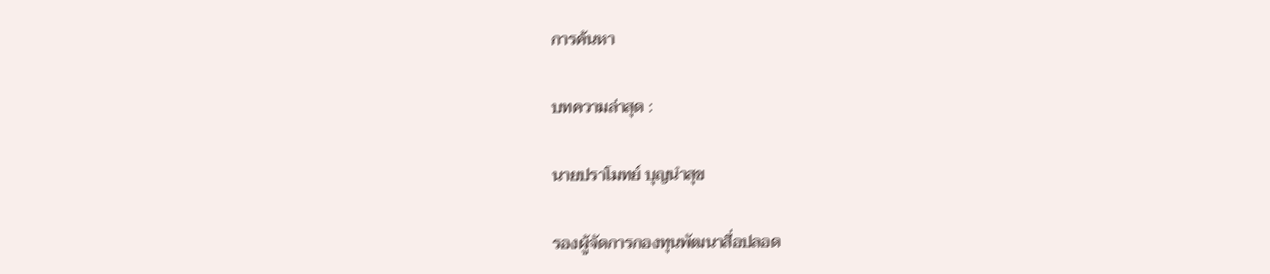การค้นหา

บทความล่าสุด :

นายปราโมทย์ บุญนำสุข

รองผู้จัดการกองทุนพัฒนาสื่อปลอด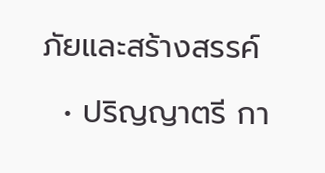ภัยและสร้างสรรค์

  • ปริญญาตรี กา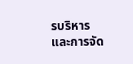รบริหาร และการจัด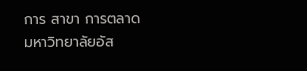การ สาขา การตลาด มหาวิทยาลัยอัส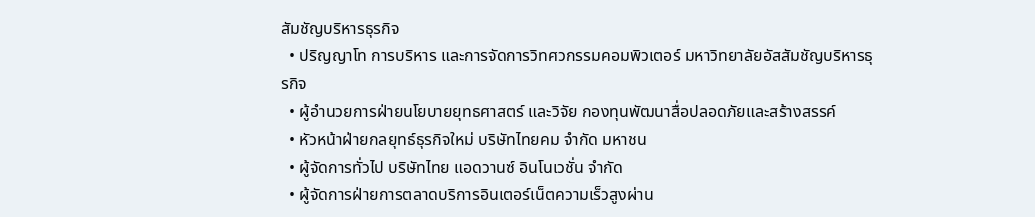สัมชัญบริหารธุรกิจ
  • ปริญญาโท การบริหาร และการจัดการวิทศวกรรมคอมพิวเตอร์ มหาวิทยาลัยอัสสัมชัญบริหารธุรกิจ
  • ผู้อำนวยการฝ่ายนโยบายยุทธศาสตร์ และวิจัย กองทุนพัฒนาสื่อปลอดภัยและสร้างสรรค์
  • หัวหน้าฝ่ายกลยุทธ์ธุรกิจใหม่ บริษัทไทยคม จำกัด มหาชน
  • ผู้จัดการทั่วไป บริษัทไทย แอดวานซ์ อินโนเวชั่น จำกัด
  • ผู้จัดการฝ่ายการตลาดบริการอินเตอร์เน็ตความเร็วสูงผ่าน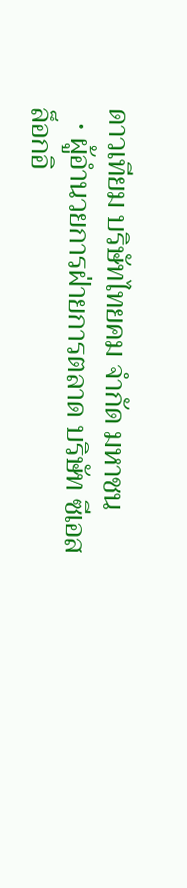ดาวเทียม บริษัทไทยคม จำกัด มหาชน
  • ผู้อำนวยการฝ่ายการตลาด บริษัท ซีเอสล็อกอิ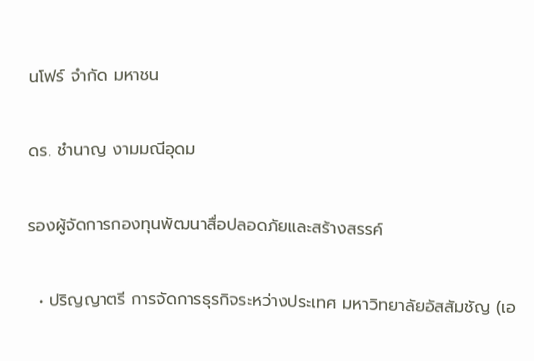นโฟร์ จำกัด มหาชน

ดร. ชำนาญ งามมณีอุดม

รองผู้จัดการกองทุนพัฒนาสื่อปลอดภัยและสร้างสรรค์

  • ปริญญาตรี การจัดการธุรกิจระหว่างประเทศ มหาวิทยาลัยอัสสัมชัญ (เอ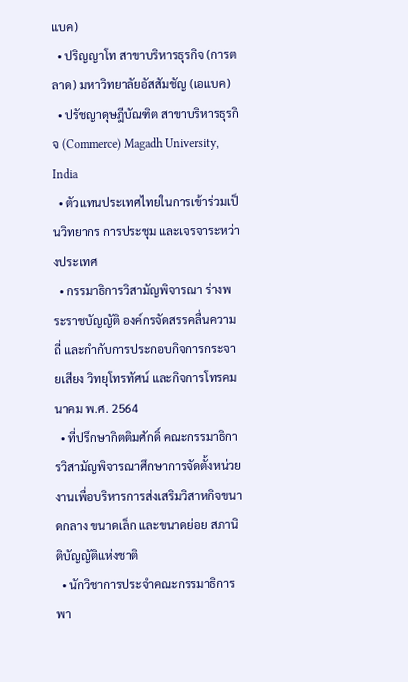แบค)
  • ปริญญาโท สาขาบริหารธุรกิจ (การตลาด) มหาวิทยาลัยอัสสัมชัญ (เอแบค)
  • ปรัชญาดุษฎีบัณฑิต สาขาบริหารธุรกิจ (Commerce) Magadh University, India
  • ตัวแทนประเทศไทยในการเข้าร่วมเป็นวิทยากร การประชุม และเจรจาระหว่างประเทศ
  • กรรมาธิการวิสามัญพิจารณา ร่างพระราชบัญญัติ องค์กรจัดสรรคลื่นความถี่ และกำกับการประกอบกิจการกระจายเสียง วิทยุโทรทัศน์ และกิจการโทรคมนาคม พ.ศ. 2564
  • ที่ปรึกษากิตติมศักดิ์ คณะกรรมาธิการวิสามัญพิจารณาศึกษาการจัดตั้งหน่วยงานเพื่อบริหารการส่งเสริมวิสาหกิจขนาดกลาง ขนาดเล็ก และขนาดย่อย สภานิติบัญญัติแห่งชาติ
  • นักวิชาการประจำคณะกรรมาธิการพา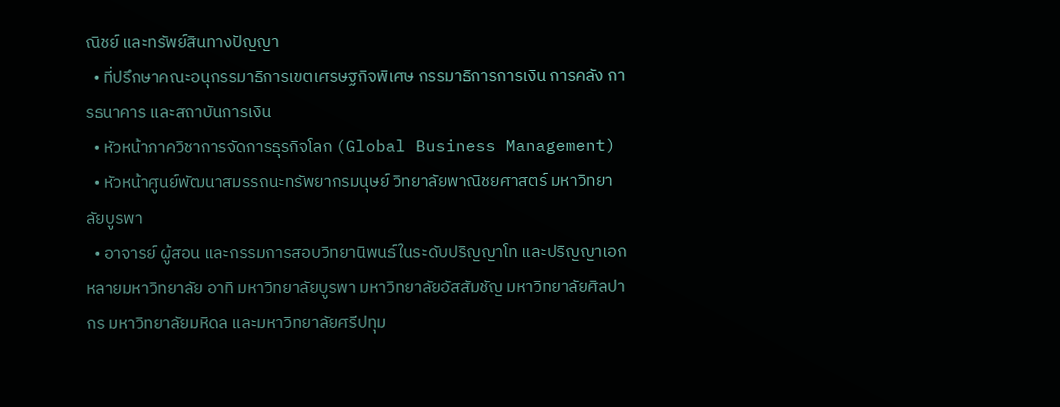ณิชย์ และทรัพย์สินทางปัญญา
  • ที่ปรึกษาคณะอนุกรรมาธิการเขตเศรษฐกิจพิเศษ กรรมาธิการการเงิน การคลัง การธนาคาร และสถาบันการเงิน
  • หัวหน้าภาควิชาการจัดการธุรกิจโลก (Global Business Management)
  • หัวหน้าศูนย์พัฒนาสมรรถนะทรัพยากรมนุษย์ วิทยาลัยพาณิชยศาสตร์ มหาวิทยาลัยบูรพา
  • อาจารย์ ผู้สอน และกรรมการสอบวิทยานิพนธ์ในระดับปริญญาโท และปริญญาเอก หลายมหาวิทยาลัย อาทิ มหาวิทยาลัยบูรพา มหาวิทยาลัยอัสสัมชัญ มหาวิทยาลัยศิลปากร มหาวิทยาลัยมหิดล และมหาวิทยาลัยศรีปทุม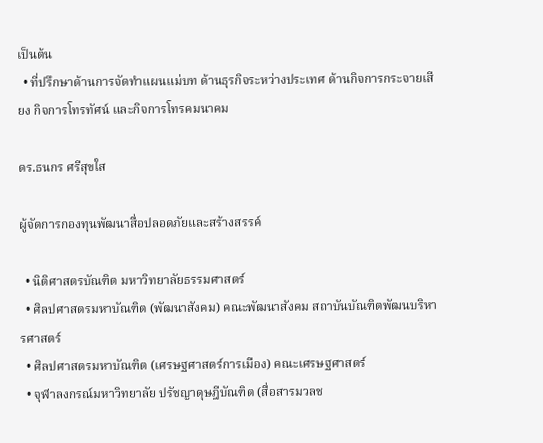เป็นต้น
  • ที่ปรึกษาด้านการจัดทำแผนแม่บท ด้านธุรกิจระหว่างประเทศ ด้านกิจการกระจายเสียง กิจการโทรทัศน์ และกิจการโทรคมนาคม

ดร.ธนกร ศรีสุขใส

ผู้จัดการกองทุนพัฒนาสื่อปลอดภัยและสร้างสรรค์

  • นิติศาสตรบัณฑิต มหาวิทยาลัยธรรมศาสตร์
  • ศิลปศาสตรมหาบัณฑิต (พัฒนาสังคม) คณะพัฒนาสังคม สถาบันบัณฑิตพัฒนบริหารศาสตร์
  • ศิลปศาสตรมหาบัณฑิต (เศรษฐศาสตร์การเมือง) คณะเศรษฐศาสตร์
  • จุฬาลงกรณ์มหาวิทยาลัย ปรัชญาดุษฎีบัณฑิต (สื่อสารมวลช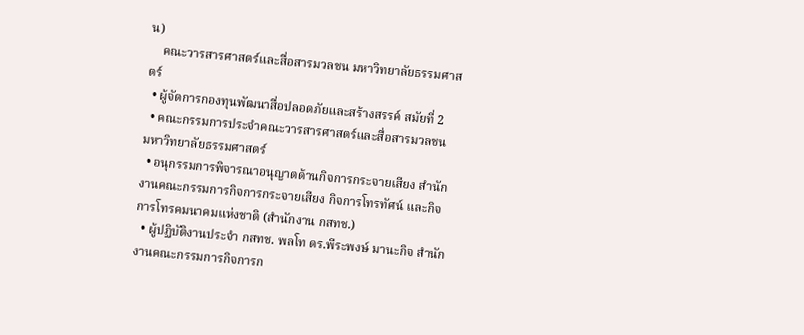น)
    คณะวารสารศาสตร์และสื่อสารมวลชน มหาวิทยาลัยธรรมศาสตร์
  • ผู้จัดการกองทุนพัฒนาสื่อปลอดภัยและสร้างสรรค์ สมัยที่ 2
  • คณะกรรมการประจำคณะวารสารศาสตร์และสื่อสารมวลชน มหาวิทยาลัยธรรมศาสตร์
  • อนุกรรมการพิจารณาอนุญาตด้านกิจการกระจายเสียง สำนักงานคณะกรรมการกิจการกระจายเสียง กิจการโทรทัศน์ และกิจการโทรคมนาคมแห่งชาติ (สำนักงาน กสทช.)
  • ผู้ปฏิบัติงานประจำ กสทช. พลโท ดร.พีระพงษ์ มานะกิจ สำนักงานคณะกรรมการกิจการก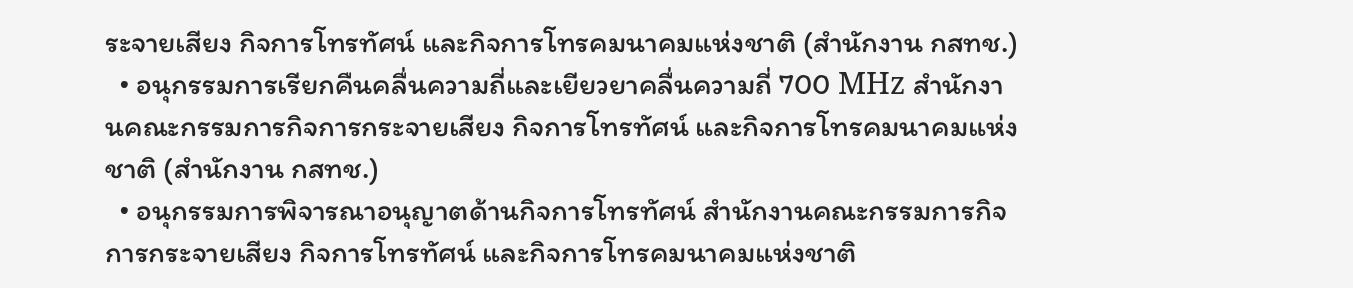ระจายเสียง กิจการโทรทัศน์ และกิจการโทรคมนาคมแห่งชาติ (สำนักงาน กสทช.)
  • อนุกรรมการเรียกคืนคลื่นความถี่และเยียวยาคลื่นความถี่ 700 MHz สำนักงานคณะกรรมการกิจการกระจายเสียง กิจการโทรทัศน์ และกิจการโทรคมนาคมแห่งชาติ (สำนักงาน กสทช.)
  • อนุกรรมการพิจารณาอนุญาตด้านกิจการโทรทัศน์ สำนักงานคณะกรรมการกิจการกระจายเสียง กิจการโทรทัศน์ และกิจการโทรคมนาคมแห่งชาติ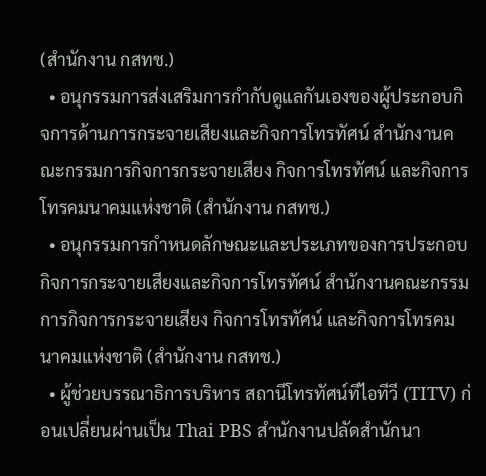(สำนักงาน กสทช.)
  • อนุกรรมการส่งเสริมการกำกับดูแลกันเองของผู้ประกอบกิจการด้านการกระจายเสียงและกิจการโทรทัศน์ สำนักงานคณะกรรมการกิจการกระจายเสียง กิจการโทรทัศน์ และกิจการโทรคมนาคมแห่งชาติ (สำนักงาน กสทช.)
  • อนุกรรมการกำหนดลักษณะและประเภทของการประกอบกิจการกระจายเสียงและกิจการโทรทัศน์ สำนักงานคณะกรรมการกิจการกระจายเสียง กิจการโทรทัศน์ และกิจการโทรคมนาคมแห่งชาติ (สำนักงาน กสทช.)
  • ผู้ช่วยบรรณาธิการบริหาร สถานีโทรทัศน์ทีไอทีวี (TITV) ก่อนเปลี่ยนผ่านเป็น Thai PBS สำนักงานปลัดสำนักนา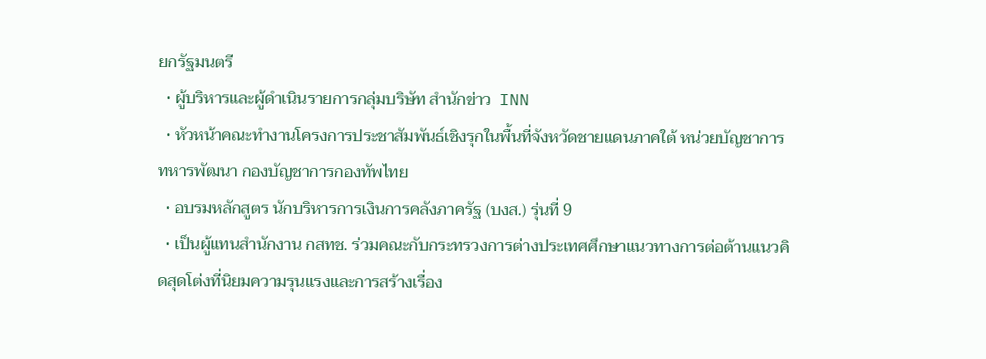ยกรัฐมนตรี
  • ผู้บริหารและผู้ดำเนินรายการกลุ่มบริษัท สำนักข่าว  INN
  • หัวหน้าคณะทำงานโครงการประชาสัมพันธ์เชิงรุกในพื้นที่จังหวัดชายแดนภาคใต้ หน่วยบัญชาการทหารพัฒนา กองบัญชาการกองทัพไทย
  • อบรมหลักสูตร นักบริหารการเงินการคลังภาครัฐ (บงส.) รุ่นที่ 9
  • เป็นผู้แทนสำนักงาน กสทช. ร่วมคณะกับกระทรวงการต่างประเทศศึกษาแนวทางการต่อต้านแนวคิดสุดโต่งที่นิยมความรุนแรงและการสร้างเรื่อง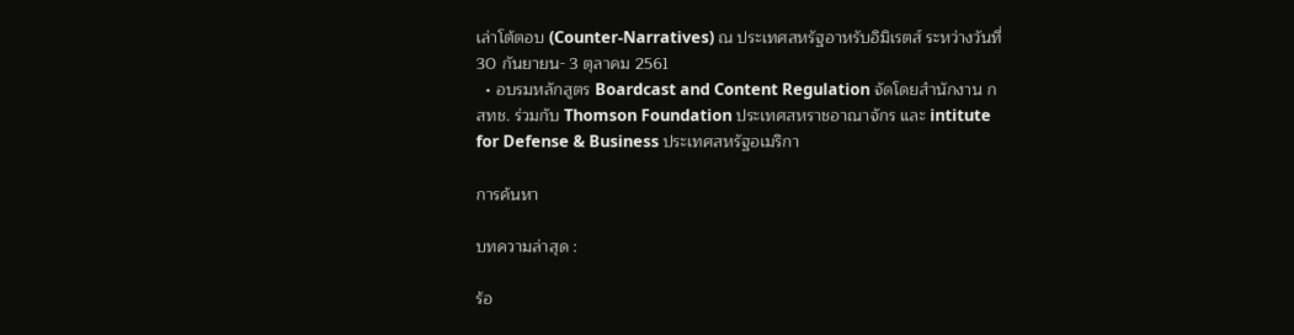เล่าโต้ตอบ (Counter-Narratives) ณ ประเทศสหรัฐอาหรับอิมิเรตส์ ระหว่างวันที่ 30 กันยายน- 3 ตุลาคม 2561
  • อบรมหลักสูตร Boardcast and Content Regulation จัดโดยสำนักงาน กสทช. ร่วมกับ Thomson Foundation ประเทศสหราชอาณาจักร และ intitute for Defense & Business ประเทศสหรัฐอเมริกา

การค้นหา

บทความล่าสุด :

ร้อ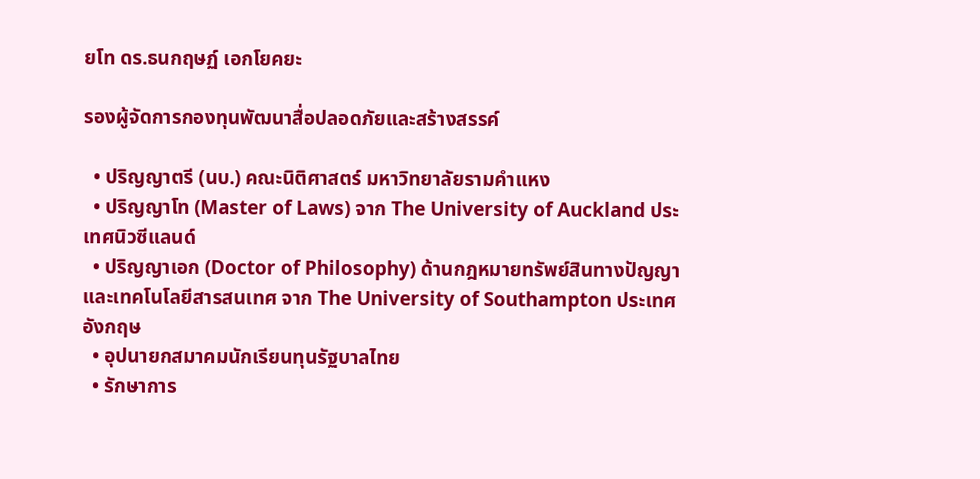ยโท ดร.ธนกฤษฏ์ เอกโยคยะ

รองผู้จัดการกองทุนพัฒนาสื่อปลอดภัยและสร้างสรรค์

  • ปริญญาตรี (นบ.) คณะนิติศาสตร์ มหาวิทยาลัยรามคำแหง
  • ปริญญาโท (Master of Laws) จาก The University of Auckland ประเทศนิวซีแลนด์
  • ปริญญาเอก (Doctor of Philosophy) ด้านกฎหมายทรัพย์สินทางปัญญาและเทคโนโลยีสารสนเทศ จาก The University of Southampton ประเทศอังกฤษ
  • อุปนายกสมาคมนักเรียนทุนรัฐบาลไทย
  • รักษาการ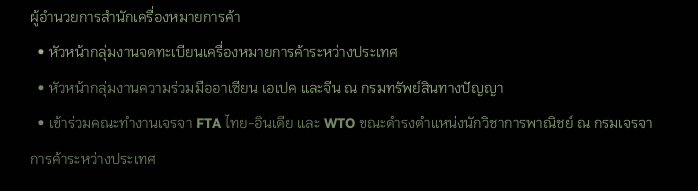ผู้อำนวยการสำนักเครื่องหมายการค้า
  • หัวหน้ากลุ่มงานจดทะเบียนเครื่องหมายการค้าระหว่างประเทศ
  • หัวหน้ากลุ่มงานความร่วมมืออาเซียน เอเปค และจีน ณ กรมทรัพย์สินทางปัญญา
  • เข้าร่วมคณะทำงานเจรจา FTA ไทย-อินเดีย และ WTO ขณะดำรงตำแหน่งนักวิชาการพาณิชย์ ณ กรมเจรจาการค้าระหว่างประเทศ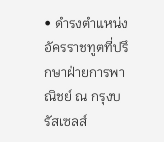• ดำรงตำแหน่งอัครราชทูตที่ปรึกษาฝ่ายการพาณิชย์ ณ กรุงบรัสเซลส์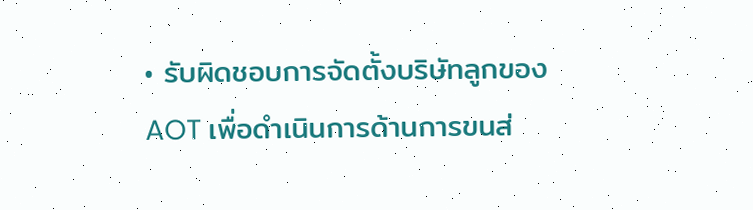• รับผิดชอบการจัดตั้งบริษัทลูกของ AOT เพื่อดำเนินการด้านการขนส่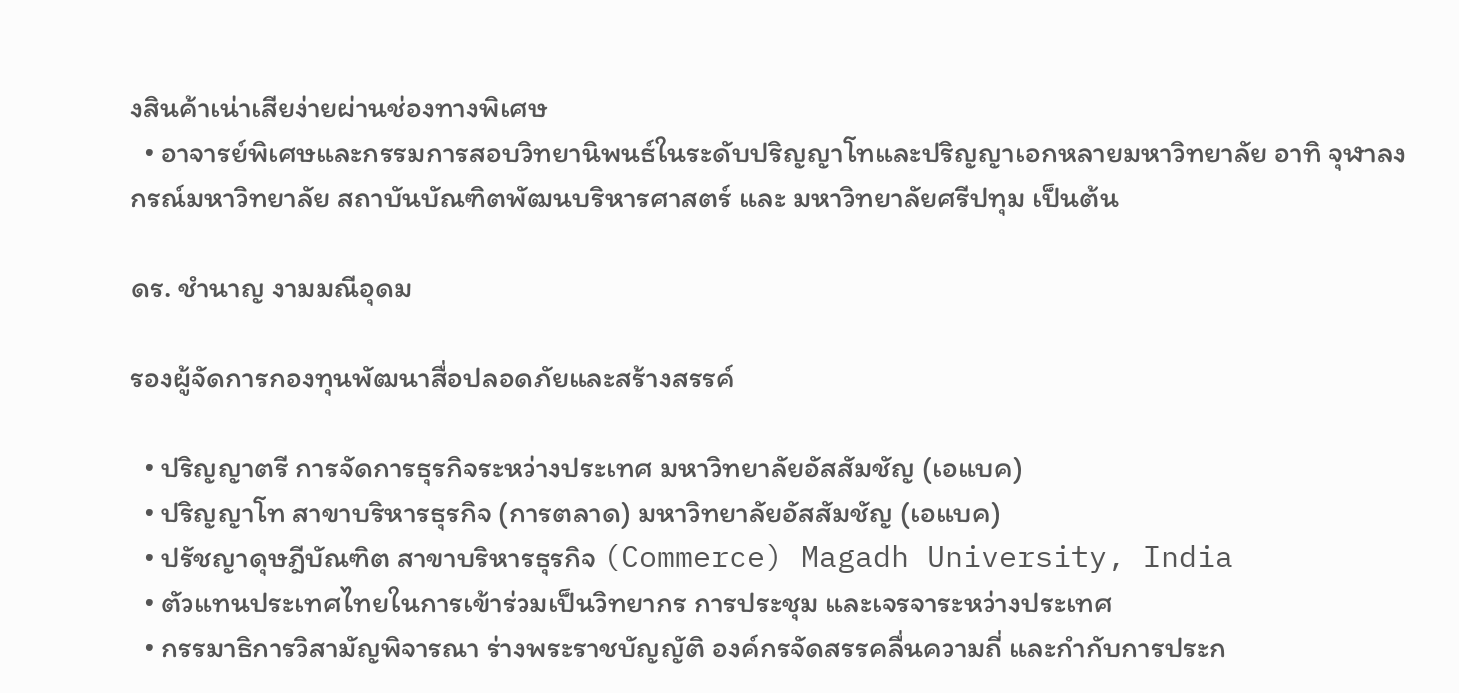งสินค้าเน่าเสียง่ายผ่านช่องทางพิเศษ
  • อาจารย์พิเศษและกรรมการสอบวิทยานิพนธ์ในระดับปริญญาโทและปริญญาเอกหลายมหาวิทยาลัย อาทิ จุฬาลงกรณ์มหาวิทยาลัย สถาบันบัณฑิตพัฒนบริหารศาสตร์ และ มหาวิทยาลัยศรีปทุม เป็นต้น

ดร. ชำนาญ งามมณีอุดม

รองผู้จัดการกองทุนพัฒนาสื่อปลอดภัยและสร้างสรรค์

  • ปริญญาตรี การจัดการธุรกิจระหว่างประเทศ มหาวิทยาลัยอัสสัมชัญ (เอแบค)
  • ปริญญาโท สาขาบริหารธุรกิจ (การตลาด) มหาวิทยาลัยอัสสัมชัญ (เอแบค)
  • ปรัชญาดุษฎีบัณฑิต สาขาบริหารธุรกิจ (Commerce) Magadh University, India
  • ตัวแทนประเทศไทยในการเข้าร่วมเป็นวิทยากร การประชุม และเจรจาระหว่างประเทศ
  • กรรมาธิการวิสามัญพิจารณา ร่างพระราชบัญญัติ องค์กรจัดสรรคลื่นความถี่ และกำกับการประก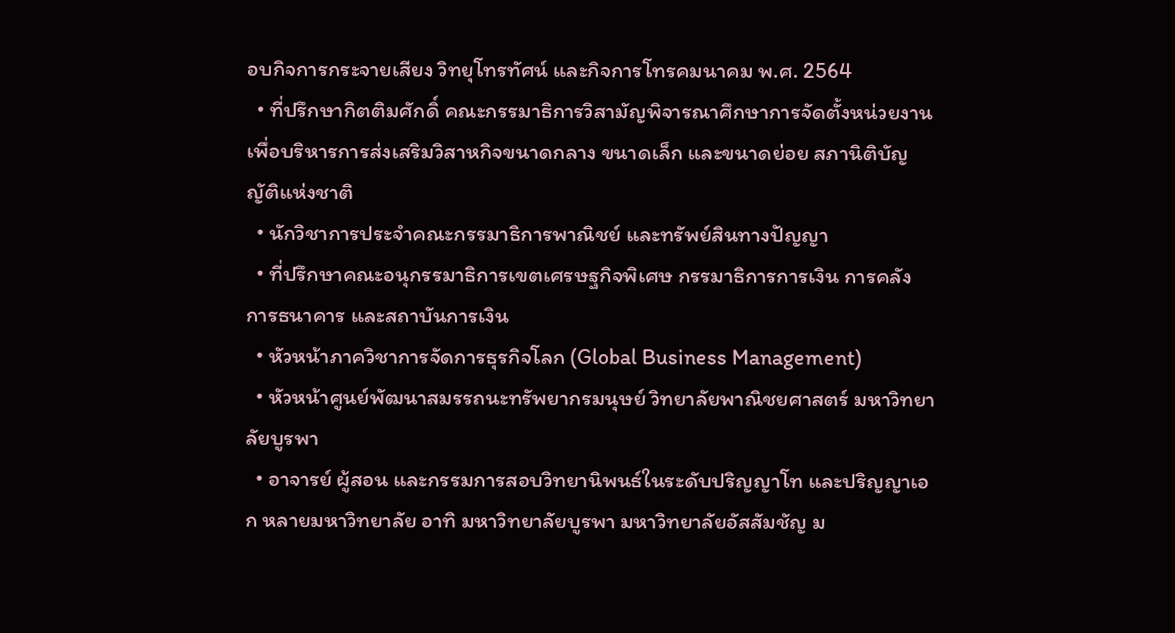อบกิจการกระจายเสียง วิทยุโทรทัศน์ และกิจการโทรคมนาคม พ.ศ. 2564
  • ที่ปรึกษากิตติมศักดิ์ คณะกรรมาธิการวิสามัญพิจารณาศึกษาการจัดตั้งหน่วยงานเพื่อบริหารการส่งเสริมวิสาหกิจขนาดกลาง ขนาดเล็ก และขนาดย่อย สภานิติบัญญัติแห่งชาติ
  • นักวิชาการประจำคณะกรรมาธิการพาณิชย์ และทรัพย์สินทางปัญญา
  • ที่ปรึกษาคณะอนุกรรมาธิการเขตเศรษฐกิจพิเศษ กรรมาธิการการเงิน การคลัง การธนาคาร และสถาบันการเงิน
  • หัวหน้าภาควิชาการจัดการธุรกิจโลก (Global Business Management)
  • หัวหน้าศูนย์พัฒนาสมรรถนะทรัพยากรมนุษย์ วิทยาลัยพาณิชยศาสตร์ มหาวิทยาลัยบูรพา
  • อาจารย์ ผู้สอน และกรรมการสอบวิทยานิพนธ์ในระดับปริญญาโท และปริญญาเอก หลายมหาวิทยาลัย อาทิ มหาวิทยาลัยบูรพา มหาวิทยาลัยอัสสัมชัญ ม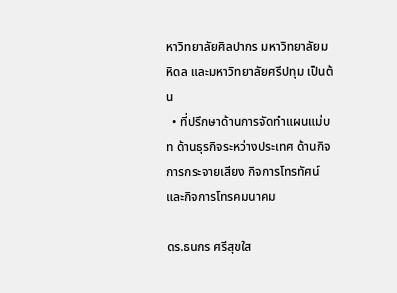หาวิทยาลัยศิลปากร มหาวิทยาลัยมหิดล และมหาวิทยาลัยศรีปทุม เป็นต้น
  • ที่ปรึกษาด้านการจัดทำแผนแม่บท ด้านธุรกิจระหว่างประเทศ ด้านกิจการกระจายเสียง กิจการโทรทัศน์ และกิจการโทรคมนาคม

ดร.ธนกร ศรีสุขใส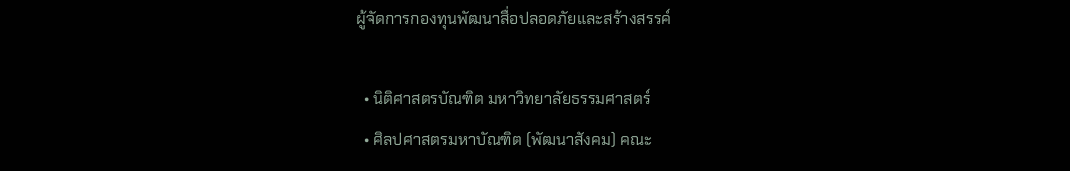ผู้จัดการกองทุนพัฒนาสื่อปลอดภัยและสร้างสรรค์

  • นิติศาสตรบัณฑิต มหาวิทยาลัยธรรมศาสตร์
  • ศิลปศาสตรมหาบัณฑิต (พัฒนาสังคม) คณะ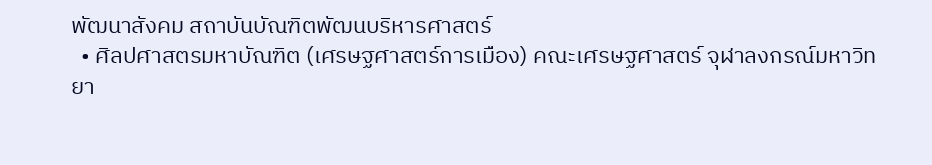พัฒนาสังคม สถาบันบัณฑิตพัฒนบริหารศาสตร์
  • ศิลปศาสตรมหาบัณฑิต (เศรษฐศาสตร์การเมือง) คณะเศรษฐศาสตร์ จุฬาลงกรณ์มหาวิทยา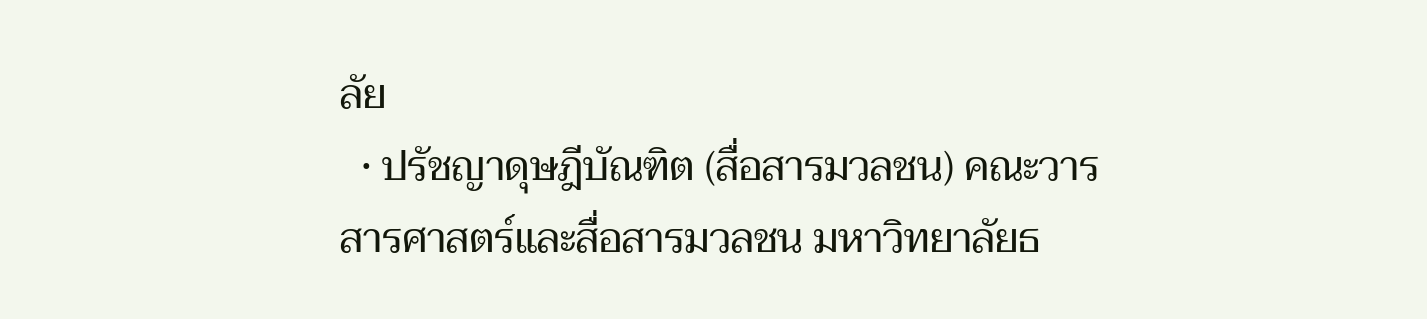ลัย
  • ปรัชญาดุษฎีบัณฑิต (สื่อสารมวลชน) คณะวารสารศาสตร์และสื่อสารมวลชน มหาวิทยาลัยธ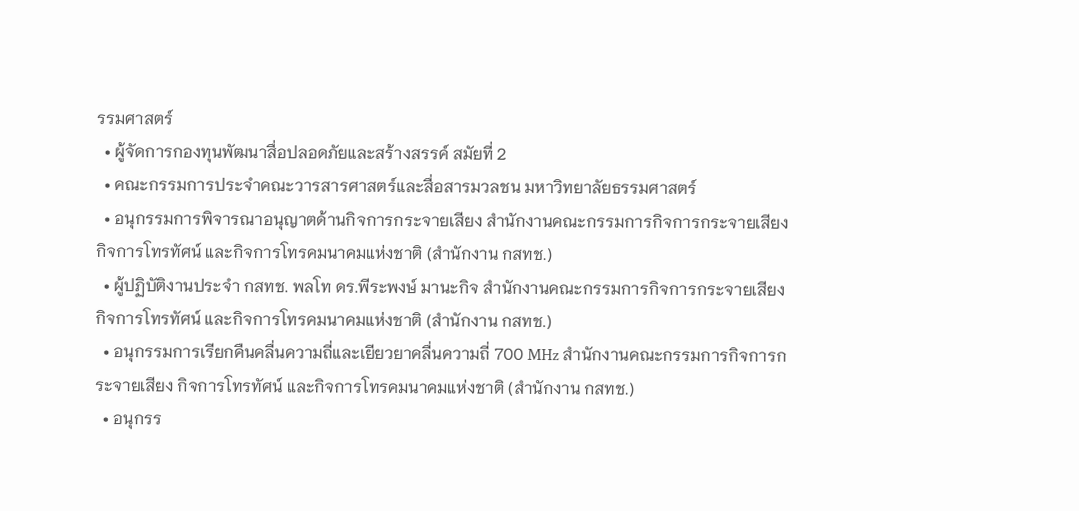รรมศาสตร์
  • ผู้จัดการกองทุนพัฒนาสื่อปลอดภัยและสร้างสรรค์ สมัยที่ 2
  • คณะกรรมการประจำคณะวารสารศาสตร์และสื่อสารมวลชน มหาวิทยาลัยธรรมศาสตร์
  • อนุกรรมการพิจารณาอนุญาตด้านกิจการกระจายเสียง สำนักงานคณะกรรมการกิจการกระจายเสียง กิจการโทรทัศน์ และกิจการโทรคมนาคมแห่งชาติ (สำนักงาน กสทช.)
  • ผู้ปฏิบัติงานประจำ กสทช. พลโท ดร.พีระพงษ์ มานะกิจ สำนักงานคณะกรรมการกิจการกระจายเสียง กิจการโทรทัศน์ และกิจการโทรคมนาคมแห่งชาติ (สำนักงาน กสทช.)
  • อนุกรรมการเรียกคืนคลื่นความถี่และเยียวยาคลื่นความถี่ 700 MHz สำนักงานคณะกรรมการกิจการกระจายเสียง กิจการโทรทัศน์ และกิจการโทรคมนาคมแห่งชาติ (สำนักงาน กสทช.)
  • อนุกรร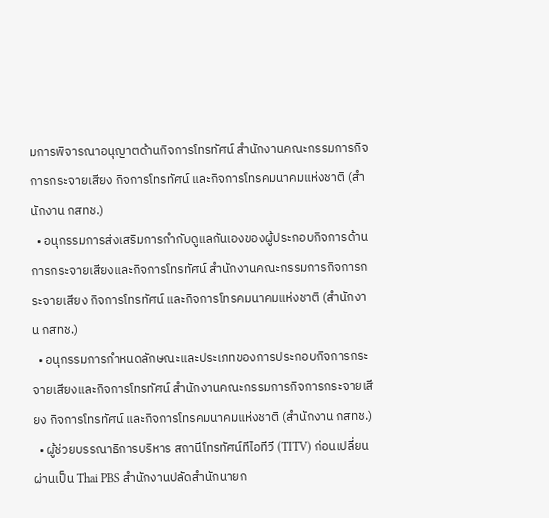มการพิจารณาอนุญาตด้านกิจการโทรทัศน์ สำนักงานคณะกรรมการกิจการกระจายเสียง กิจการโทรทัศน์ และกิจการโทรคมนาคมแห่งชาติ (สำนักงาน กสทช.)
  • อนุกรรมการส่งเสริมการกำกับดูแลกันเองของผู้ประกอบกิจการด้านการกระจายเสียงและกิจการโทรทัศน์ สำนักงานคณะกรรมการกิจการกระจายเสียง กิจการโทรทัศน์ และกิจการโทรคมนาคมแห่งชาติ (สำนักงาน กสทช.)
  • อนุกรรมการกำหนดลักษณะและประเภทของการประกอบกิจการกระจายเสียงและกิจการโทรทัศน์ สำนักงานคณะกรรมการกิจการกระจายเสียง กิจการโทรทัศน์ และกิจการโทรคมนาคมแห่งชาติ (สำนักงาน กสทช.)
  • ผู้ช่วยบรรณาธิการบริหาร สถานีโทรทัศน์ทีไอทีวี (TITV) ก่อนเปลี่ยนผ่านเป็น Thai PBS สำนักงานปลัดสำนักนายก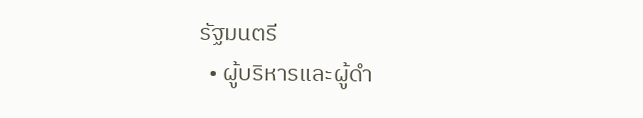รัฐมนตรี
  • ผู้บริหารและผู้ดำ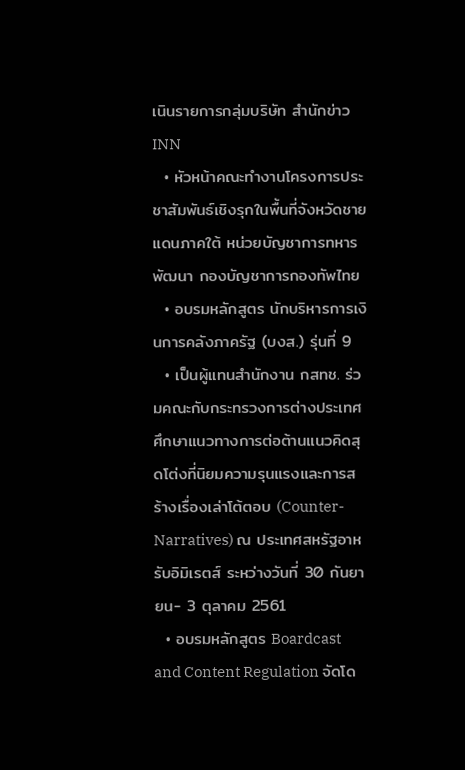เนินรายการกลุ่มบริษัท สำนักข่าว  INN
  • หัวหน้าคณะทำงานโครงการประชาสัมพันธ์เชิงรุกในพื้นที่จังหวัดชายแดนภาคใต้ หน่วยบัญชาการทหารพัฒนา กองบัญชาการกองทัพไทย
  • อบรมหลักสูตร นักบริหารการเงินการคลังภาครัฐ (บงส.) รุ่นที่ 9
  • เป็นผู้แทนสำนักงาน กสทช. ร่วมคณะกับกระทรวงการต่างประเทศศึกษาแนวทางการต่อต้านแนวคิดสุดโต่งที่นิยมความรุนแรงและการสร้างเรื่องเล่าโต้ตอบ (Counter-Narratives) ณ ประเทศสหรัฐอาหรับอิมิเรตส์ ระหว่างวันที่ 30 กันยายน- 3 ตุลาคม 2561
  • อบรมหลักสูตร Boardcast and Content Regulation จัดโด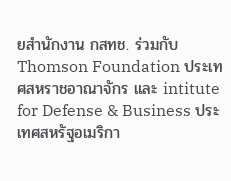ยสำนักงาน กสทช. ร่วมกับ Thomson Foundation ประเทศสหราชอาณาจักร และ intitute for Defense & Business ประเทศสหรัฐอเมริกา